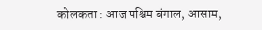कोलकता : आज पश्चिम बंगाल, आसाम,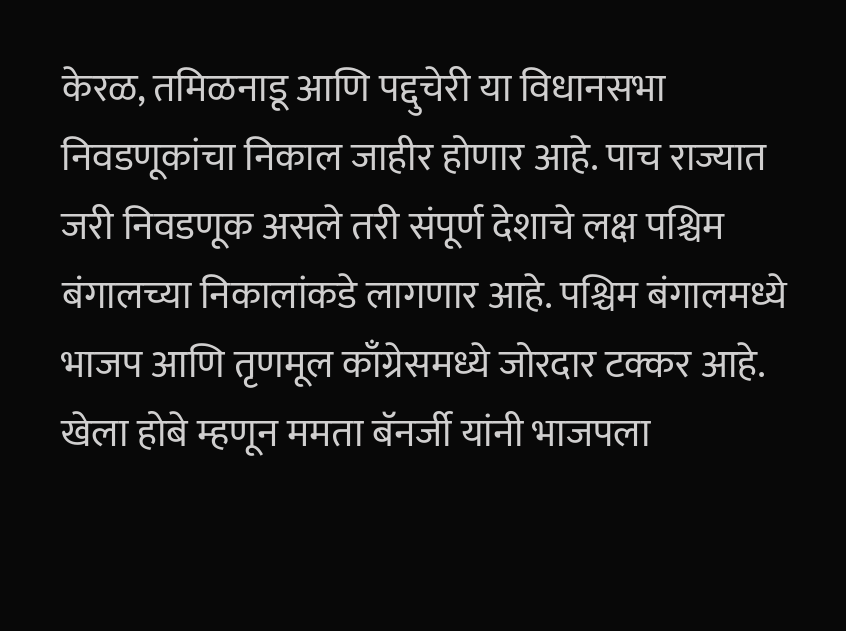केरळ, तमिळनाडू आणि पद्दुचेरी या विधानसभा निवडणूकांचा निकाल जाहीर होणार आहे. पाच राज्यात जरी निवडणूक असले तरी संपूर्ण देशाचे लक्ष पश्चिम बंगालच्या निकालांकडे लागणार आहे. पश्चिम बंगालमध्ये भाजप आणि तृणमूल काँग्रेसमध्ये जोरदार टक्कर आहे. खेला होबे म्हणून ममता बॅनर्जी यांनी भाजपला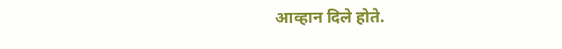आव्हान दिले होते.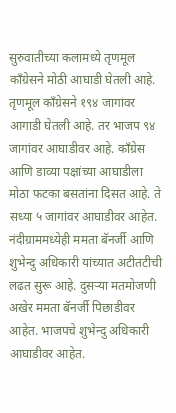सुरुवातीच्या कलामध्ये तृणमूल काँग्रेसने मोठी आघाडी घेतली आहे. तृणमूल काँग्रेसने १९४ जागांवर आगाडी घेतली आहे. तर भाजप ९४ जागांवर आघाडीवर आहे. काँग्रेस आणि डाव्या पक्षांच्या आघाडीला मोठा फटका बसतांना दिसत आहे. ते सध्या ५ जागांवर आघाडीवर आहेत. नंदीग्राममध्येही ममता बॅनर्जी आणि शुभेन्दु अधिकारी यांच्यात अटीतटीची लढत सुरू आहे. दुसऱ्या मतमोजणी अखेर ममता बॅनर्जी पिछाडीवर आहेत. भाजपचे शुभेन्दु अधिकारी आघाडीवर आहेत.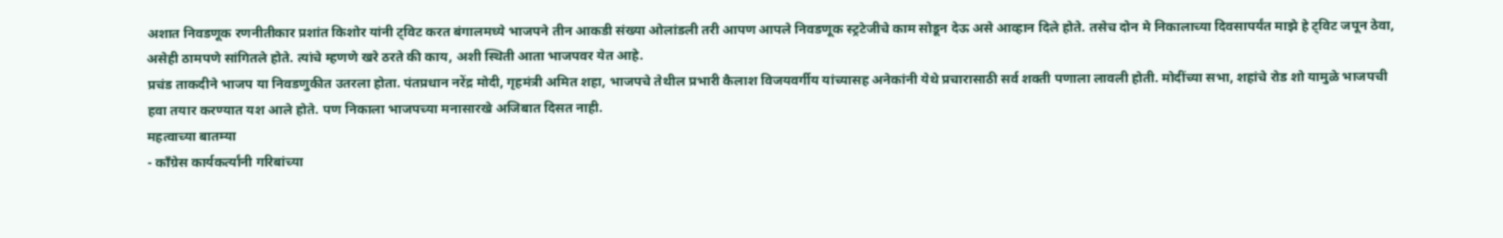अशात निवडणूक रणनीतीकार प्रशांत किशोर यांनी ट्विट करत बंगालमध्ये भाजपने तीन आकडी संख्या ओलांडली तरी आपण आपले निवडणूक स्ट्रटेजीचे काम सोडून देऊ असे आव्हान दिले होते. तसेच दोन मे निकालाच्या दिवसापर्यंत माझे हे ट्विट जपून ठेवा, असेही ठामपणे सांगितले होते. त्यांचे म्हणणे खरे ठरते की काय, अशी स्थिती आता भाजपवर येत आहे.
प्रचंड ताकदीने भाजप या निवडणुकीत उतरला होता. पंतप्रधान नरेंद्र मोदी, गृहमंत्री अमित शहा, भाजपचे तेथील प्रभारी कैलाश विजयवर्गीय यांच्यासह अनेकांनी येथे प्रचारासाठी सर्व शक्ती पणाला लावली होती. मोदींच्या सभा, शहांचे रोड शो यामुळे भाजपची हवा तयार करण्यात यश आले होते. पण निकाला भाजपच्या मनासारखे अजिबात दिसत नाही.
महत्वाच्या बातम्या
- काँग्रेस कार्यकर्त्यांनी गरिबांच्या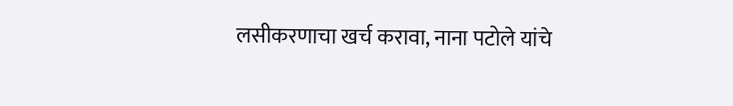लसीकरणाचा खर्च करावा, नाना पटोले यांचे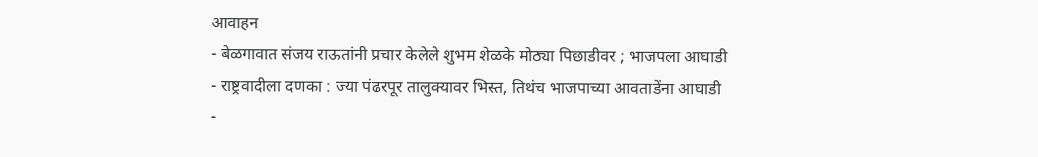आवाहन
- बेळगावात संजय राऊतांनी प्रचार केलेले शुभम शेळके मोठ्या पिछाडीवर ; भाजपला आघाडी
- राष्ट्रवादीला दणका : ज्या पंढरपूर तालुक्यावर भिस्त, तिथंच भाजपाच्या आवताडेंना आघाडी
-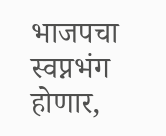भाजपचा स्वप्नभंग होणार,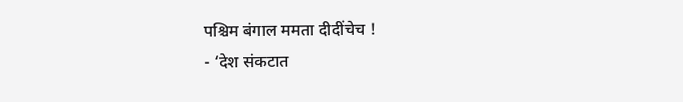पश्चिम बंगाल ममता दीदींचेच !
- ‘देश संकटात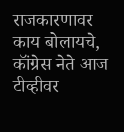राजकारणावर काय बोलायचे, कॉंग्रेस नेते आज टीव्हीवर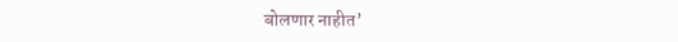बोलणार नाहीत’